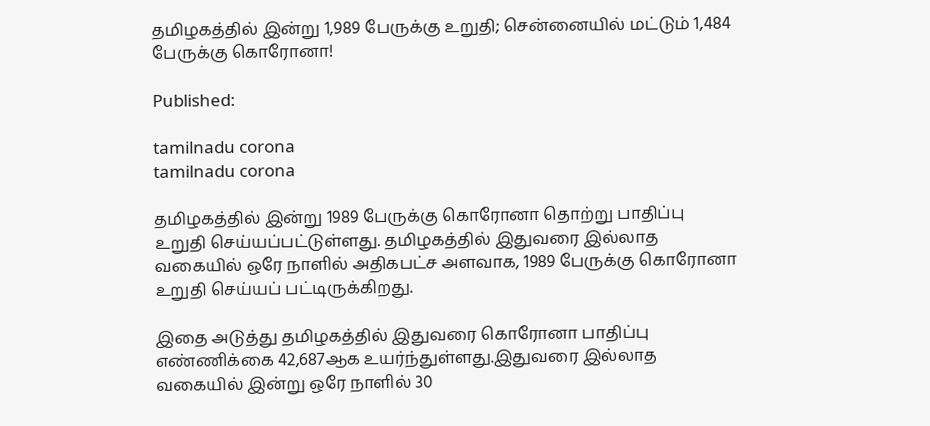தமிழகத்தில் இன்று 1,989 பேருக்கு உறுதி; சென்னையில் மட்டும் 1,484 பேருக்கு கொரோனா!

Published:

tamilnadu corona
tamilnadu corona

தமிழகத்தில் இன்று 1989 பேருக்கு கொரோனா தொற்று பாதிப்பு உறுதி செய்யப்பட்டுள்ளது. தமிழகத்தில் இதுவரை இல்லாத வகையில் ஒரே நாளில் அதிகபட்ச அளவாக, 1989 பேருக்கு கொரோனா உறுதி செய்யப் பட்டிருக்கிறது.

இதை அடுத்து தமிழகத்தில் இதுவரை கொரோனா பாதிப்பு எண்ணிக்கை 42,687ஆக உயர்ந்துள்ளது.இதுவரை இல்லாத வகையில் இன்று ஒரே நாளில் 30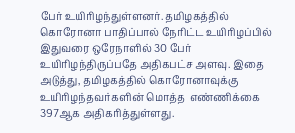பேர் உயிரிழந்துள்ளனர். தமிழகத்தில் கொரோனா பாதிப்பால் நேரிட்ட உயிரிழப்பில் இதுவரை ஒரேநாளில் 30 பேர் உயிரிழந்திருப்பதே அதிகபட்ச அளவு. இதை அடுத்து, தமிழகத்தில் கொரோனாவுக்கு உயிரிழந்தவர்களின் மொத்த  எண்ணிக்கை 397ஆக அதிகரித்துள்ளது.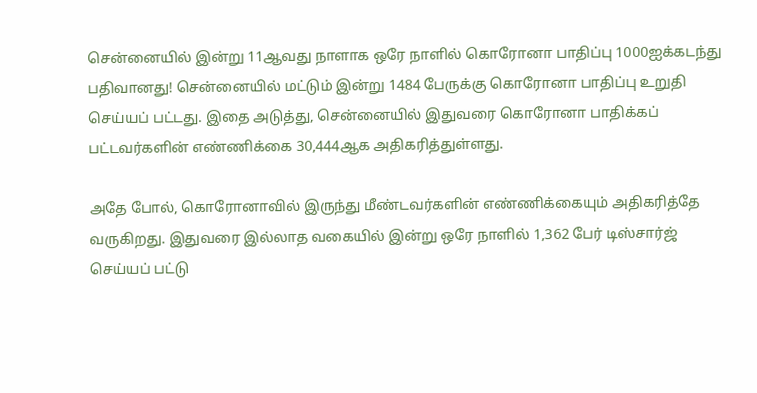சென்னையில் இன்று 11ஆவது நாளாக ஒரே நாளில் கொரோனா பாதிப்பு 1000ஐக்கடந்து பதிவானது! சென்னையில் மட்டும் இன்று 1484 பேருக்கு கொரோனா பாதிப்பு உறுதி செய்யப் பட்டது. இதை அடுத்து, சென்னையில் இதுவரை கொரோனா பாதிக்கப் பட்டவர்களின் எண்ணிக்கை 30,444ஆக அதிகரித்துள்ளது.

அதே போல், கொரோனாவில் இருந்து மீண்டவர்களின் எண்ணிக்கையும் அதிகரித்தே வருகிறது. இதுவரை இல்லாத வகையில் இன்று ஒரே நாளில் 1,362 பேர் டிஸ்சார்ஜ் செய்யப் பட்டு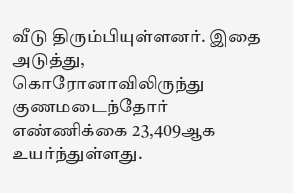வீடு திரும்பியுள்ளனர். இதை அடுத்து, கொரோனாவிலிருந்து குணமடைந்தோர் எண்ணிக்கை 23,409ஆக உயர்ந்துள்ளது.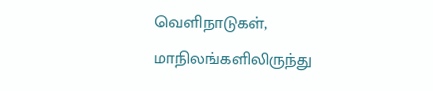வெளிநாடுகள், மாநிலங்களிலிருந்து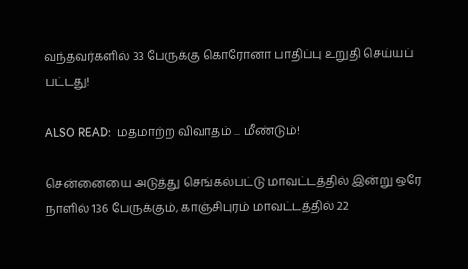வந்தவர்களில் 33 பேருக்கு கொரோனா பாதிப்பு உறுதி செய்யப் பட்டது!

ALSO READ:  மதமாற்ற விவாதம் ... மீண்டும்!

சென்னையை அடுத்து செங்கல்பட்டு மாவட்டத்தில் இன்று ஒரே நாளில் 136 பேருக்கும், காஞ்சிபுரம் மாவட்டத்தில் 22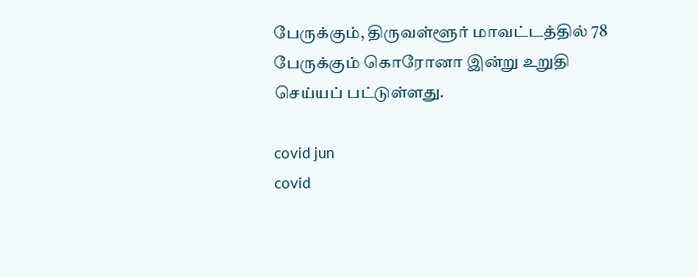பேருக்கும், திருவள்ளூர் மாவட்டத்தில் 78 பேருக்கும் கொரோனா இன்று உறுதி செய்யப் பட்டுள்ளது.

covid jun
covid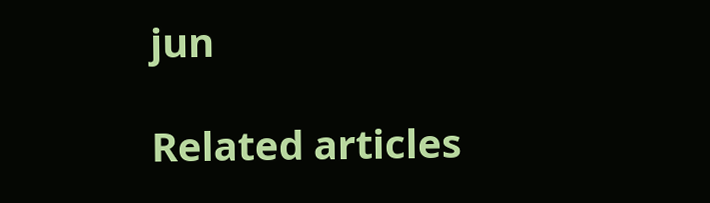jun

Related articles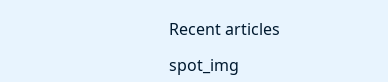Recent articles

spot_img